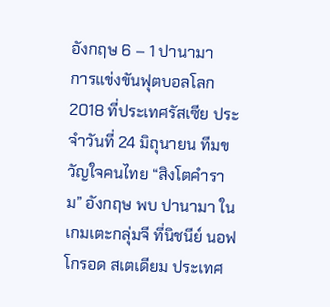อังกฤษ 6 – 1 ปานามา
การแข่งขันฟุตบอลโลก 2018 ที่ประเทศรัสเซีย ประจำวันที่ 24 มิถุนายน ทีมขวัญใจคนไทย “สิงโตคำราม” อังกฤษ พบ ปานามา ในเกมเตะกลุ่มจี ที่นิชนีย์ นอฟโกรอด สเตเดียม ประเทศ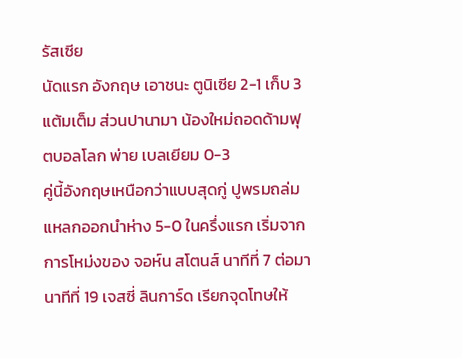รัสเซีย
นัดแรก อังกฤษ เอาชนะ ตูนิเซีย 2-1 เก็บ 3 แต้มเต็ม ส่วนปานามา น้องใหม่ถอดด้ามฟุตบอลโลก พ่าย เบลเยียม 0-3
คู่นี้อังกฤษเหนือกว่าแบบสุดกู่ ปูพรมถล่มแหลกออกนำห่าง 5-0 ในครึ่งแรก เริ่มจากการโหม่งของ จอห์น สโตนส์ นาทีที่ 7 ต่อมานาทีที่ 19 เจสซี่ ลินการ์ด เรียกจุดโทษให้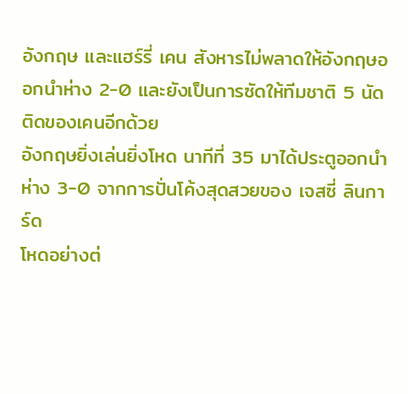อังกฤษ และแฮร์รี่ เคน สังหารไม่พลาดให้อังกฤษออกนำห่าง 2-0 และยังเป็นการซัดให้ทีมชาติ 5 นัดติดของเคนอีกด้วย
อังกฤษยิ่งเล่นยิ่งโหด นาทีที่ 35 มาได้ประตูออกนำห่าง 3-0 จากการปั่นโค้งสุดสวยของ เจสซี่ ลินการ์ด
โหดอย่างต่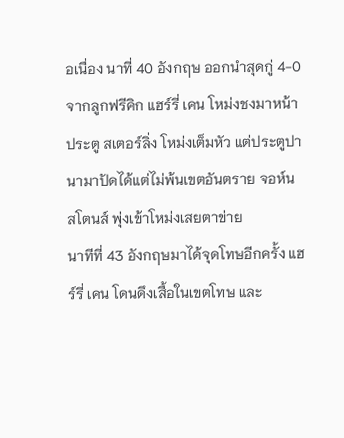อเนื่อง นาที่ 40 อังกฤษ ออกนำสุดกู่ 4-0 จากลูกฟรีคิก แฮร์รี่ เคน โหม่งชงมาหน้าประตู สเตอร์ลิ่ง โหม่งเต็มหัว แต่ประตูปานามาปัดได้แต่ไม่พ้นเขตอันตราย จอห์น สโตนส์ พุ่งเข้าโหม่งเสยตาข่าย
นาทีที่ 43 อังกฤษมาได้จุดโทษอีกครั้ง แฮร์รี่ เคน โดนดึงเสื้อในเขตโทษ และ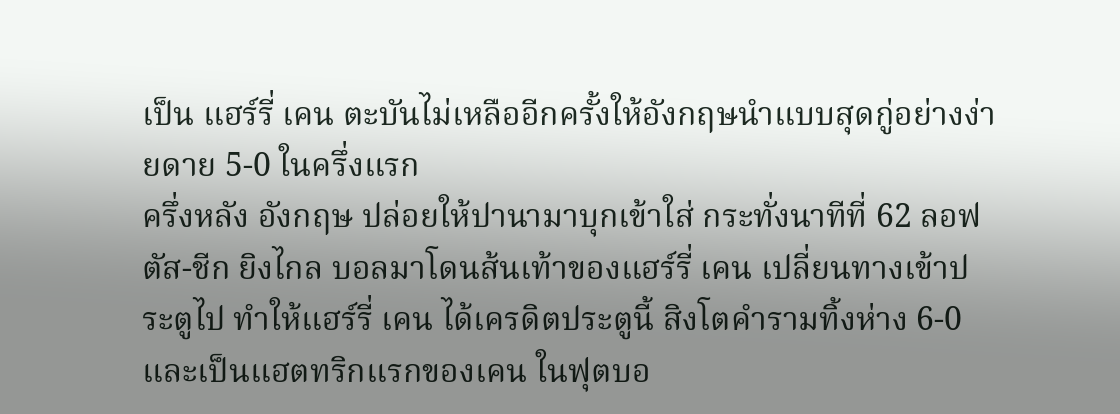เป็น แฮร์รี่ เคน ตะบันไม่เหลืออีกครั้งให้อังกฤษนำแบบสุดกู่อย่างง่ายดาย 5-0 ในครึ่งแรก
ครึ่งหลัง อังกฤษ ปล่อยให้ปานามาบุกเข้าใส่ กระทั่งนาทีที่ 62 ลอฟตัส-ชีก ยิงไกล บอลมาโดนส้นเท้าของแฮร์รี่ เคน เปลี่ยนทางเข้าประตูไป ทำให้แฮร์รี่ เคน ได้เครดิตประตูนี้ สิงโตคำรามทิ้งห่าง 6-0 และเป็นแฮตทริกแรกของเคน ในฟุตบอ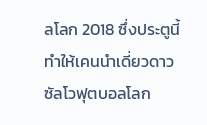ลโลก 2018 ซึ่งประตูนี้ทำให้เคนนำเดี่ยวดาวซัลโวฟุตบอลโลก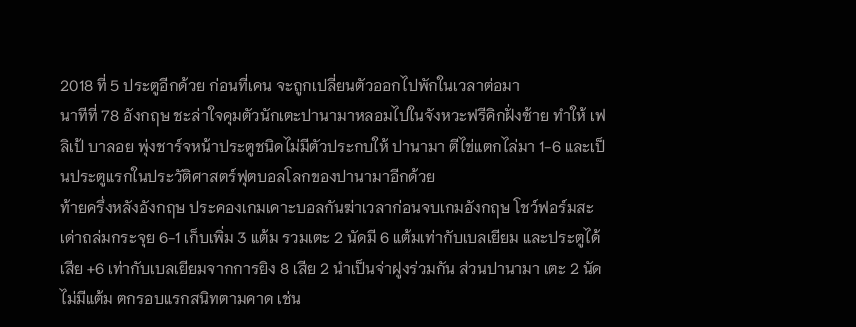2018 ที่ 5 ประตูอีกด้วย ก่อนที่เคน จะถูกเปลี่ยนตัวออกไปพักในเวลาต่อมา
นาทีที่ 78 อังกฤษ ชะล่าใจคุมตัวนักเตะปานามาหลอมไปในจังหวะฟรีคิกฝั่งซ้าย ทำให้ เฟลิเป้ บาลอย พุ่งชาร์จหน้าประตูชนิดไม่มีตัวประกบให้ ปานามา ตีไข่แตกไล่มา 1-6 และเป็นประตูแรกในประวัติศาสตร์ฟุตบอลโลกของปานามาอีกด้วย
ท้ายครึ่งหลังอังกฤษ ประคองเกมเคาะบอลกันฆ่าเวลาก่อนจบเกมอังกฤษ โชว์ฟอร์มสะเด่าถล่มกระจุย 6-1 เก็บเพิ่ม 3 แต้ม รวมเตะ 2 นัดมี 6 แต้มเท่ากับเบลเยียม และประตูได้เสีย +6 เท่ากับเบลเยียมจากการยิง 8 เสีย 2 นำเป็นจ่าฝูงร่วมกัน ส่วนปานามา เตะ 2 นัดไม่มีแต้ม ตกรอบแรกสนิทตามคาด เช่น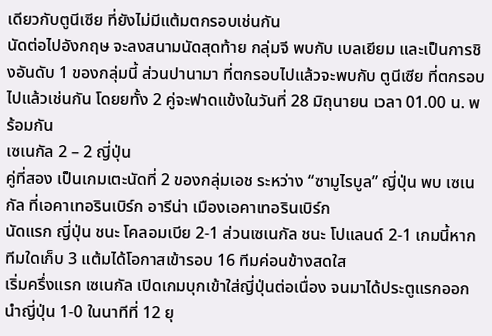เดียวกับตูนีเซีย ที่ยังไม่มีแต้มตกรอบเช่นกัน
นัดต่อไปอังกฤษ จะลงสนามนัดสุดท้าย กลุ่มจี พบกับ เบลเยียม และเป็นการชิงอันดับ 1 ของกลุ่มนี้ ส่วนปานามา ที่ตกรอบไปแล้วจะพบกับ ตูนีเซีย ที่ตกรอบไปแล้วเช่นกัน โดยยทั้ง 2 คู่จะฟาดแข้งในวันที่ 28 มิถุนายน เวลา 01.00 น. พร้อมกัน
เซเนกัล 2 – 2 ญี่ปุ่น
คู่ที่สอง เป็นเกมเตะนัดที่ 2 ของกลุ่มเอช ระหว่าง “ซามูไรบูล” ญี่ปุ่น พบ เซเนกัล ที่เอคาเทอรินเบิร์ก อารีน่า เมืองเอคาเทอรินเบิร์ก
นัดแรก ญี่ปุ่น ชนะ โคลอมเบีย 2-1 ส่วนเซเนกัล ชนะ โปแลนด์ 2-1 เกมนี้หากทีมใดเก็บ 3 แต้มได้โอกาสเข้ารอบ 16 ทีมค่อนข้างสดใส
เริ่มครึ่งแรก เซเนกัล เปิดเกมบุกเข้าใส่ญี่ปุ่นต่อเนื่อง จนมาได้ประตูแรกออกนำญี่ปุ่น 1-0 ในนาทีที่ 12 ยุ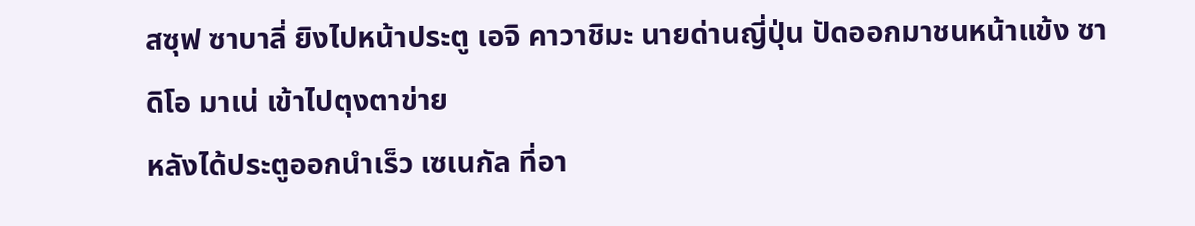สซุฟ ซาบาลี่ ยิงไปหน้าประตู เอจิ คาวาชิมะ นายด่านญี่ปุ่น ปัดออกมาชนหน้าแข้ง ซาดิโอ มาเน่ เข้าไปตุงตาข่าย
หลังได้ประตูออกนำเร็ว เซเนกัล ที่อา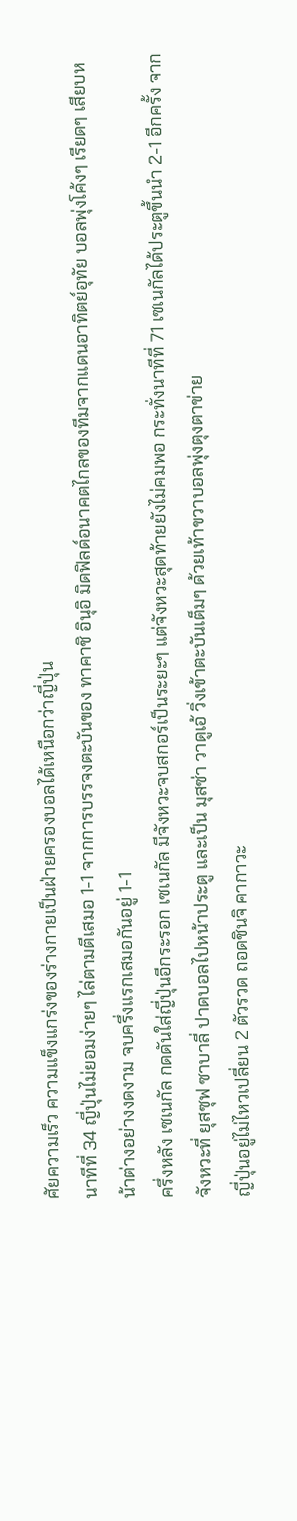ศัยความเร็ว ความแข็งแกร่งของร่างกายเป็นฝ่ายครองบอลได้เหนือกว่าญี่ปุ่น
นาทีที่ 34 ญี่ปุ่นไม่ยอมง่ายๆ ไล่ตามตีเสมอ 1-1 จากการบรรจงตะบันของ ทาคาชิ อินุอิ มิดฟิลด์อนาคตไกลของทีมจากแดนอาทิตย์อุทัย บอลพุ่งโค้งๆ เรียดๆ เสียบหน้าต่างอย่างงดงาม จบครึ่งแรกเสมอกันอยู่ 1-1
ครึ่งหลัง เซเนกัล กดดันใส่ญี่ปุ่นอีกระรอก เซเนกัล มีจังหวะจบสกอร์เป็นระยะๆ แต่จังหวะสุดท้ายยังไม่คมพอ กระทั่งนาทีที่ 71 เซเนกัลได้ประตูขึ้นนำ 2-1 อีกครั้ง จากจังหวะที่ ยุสซุฟ ซาบาลี่ ปาดบอลไปหน้าประตู และเป็น มุสซ่า วาดูเอ้ วิ่งเข้าตะบันเต็มๆ ด้วยเท้าขวาบอลพุ่งตุงตาข่าย
ญี่ปุ่นอยู่ไม่ไหวเปลี่ยน 2 ตัวรวด ถอดชินจิ คากาวะ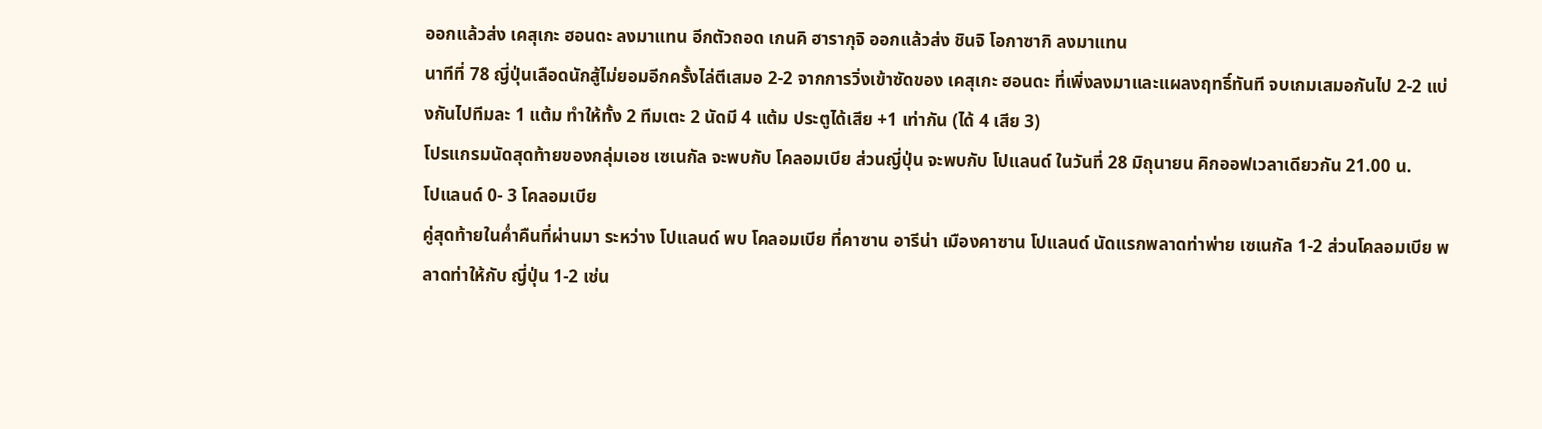ออกแล้วส่ง เคสุเกะ ฮอนดะ ลงมาแทน อีกตัวถอด เกนคิ ฮารากุจิ ออกแล้วส่ง ชินจิ โอกาซากิ ลงมาแทน
นาทีที่ 78 ญี่ปุ่นเลือดนักสู้ไม่ยอมอีกครั้งไล่ตีเสมอ 2-2 จากการวิ่งเข้าซัดของ เคสุเกะ ฮอนดะ ที่เพิ่งลงมาและแผลงฤทธิ์ทันที จบเกมเสมอกันไป 2-2 แบ่งกันไปทีมละ 1 แต้ม ทำให้ทั้ง 2 ทีมเตะ 2 นัดมี 4 แต้ม ประตูได้เสีย +1 เท่ากัน (ได้ 4 เสีย 3)
โปรแกรมนัดสุดท้ายของกลุ่มเอช เซเนกัล จะพบกับ โคลอมเบีย ส่วนญี่ปุ่น จะพบกับ โปแลนด์ ในวันที่ 28 มิถุนายน คิกออฟเวลาเดียวกัน 21.00 น.
โปแลนด์ 0- 3 โคลอมเบีย
คู่สุดท้ายในค่ำคืนที่ผ่านมา ระหว่าง โปแลนด์ พบ โคลอมเบีย ที่คาซาน อารีน่า เมืองคาซาน โปแลนด์ นัดแรกพลาดท่าพ่าย เซเนกัล 1-2 ส่วนโคลอมเบีย พลาดท่าให้กับ ญี่ปุ่น 1-2 เช่น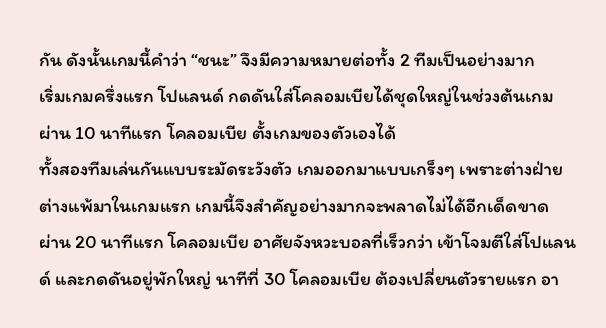กัน ดังนั้นเกมนี้คำว่า “ชนะ” จึงมีความหมายต่อทั้ง 2 ทีมเป็นอย่างมาก
เริ่มเกมครึ่งแรก โปแลนด์ กดดันใส่โคลอมเบียได้ชุดใหญ่ในช่วงต้นเกม ผ่าน 10 นาทีแรก โคลอมเบีย ตั้งเกมของตัวเองได้
ทั้งสองทีมเล่นกันแบบระมัดระวังตัว เกมออกมาแบบเกร็งๆ เพราะต่างฝ่ายต่างแพ้มาในเกมแรก เกมนี้จึงสำคัญอย่างมากจะพลาดไม่ได้อีกเด็ดขาด
ผ่าน 20 นาทีแรก โคลอมเบีย อาศัยจังหวะบอลที่เร็วกว่า เข้าโจมตีใส่โปแลนด์ และกดดันอยู่พักใหญ่ นาทีที่ 30 โคลอมเบีย ต้องเปลี่ยนตัวรายแรก อา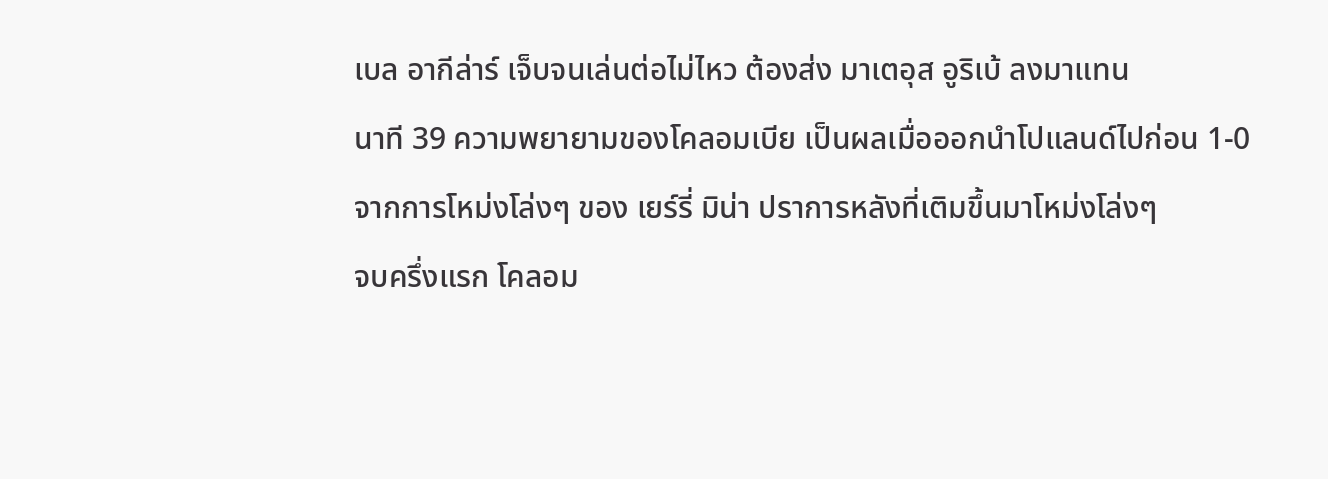เบล อากีล่าร์ เจ็บจนเล่นต่อไม่ไหว ต้องส่ง มาเตอุส อูริเบ้ ลงมาแทน
นาที 39 ความพยายามของโคลอมเบีย เป็นผลเมื่อออกนำโปแลนด์ไปก่อน 1-0 จากการโหม่งโล่งๆ ของ เยร์รี่ มิน่า ปราการหลังที่เติมขึ้นมาโหม่งโล่งๆ
จบครึ่งแรก โคลอม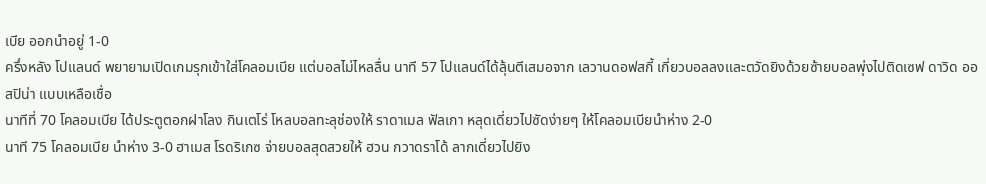เบีย ออกนำอยู่ 1-0
ครึ่งหลัง โปแลนด์ พยายามเปิดเกมรุกเข้าใส่โคลอมเบีย แต่บอลไม่ไหลลื่น นาที 57 โปแลนด์ได้ลุ้นตีเสมอจาก เลวานดอฟสกี้ เกี่ยวบอลลงและตวัดยิงด้วยซ้ายบอลพุ่งไปติดเซฟ ดาวิด ออสปิน่า แบบเหลือเชื่อ
นาทีที่ 70 โคลอมเบีย ได้ประตูตอกฝาโลง กินเตโร่ โหลบอลทะลุช่องให้ ราดาเมล ฟัลเกา หลุดเดี่ยวไปซัดง่ายๆ ให้โคลอมเบียนำห่าง 2-0
นาที 75 โคลอมเบีย นำห่าง 3-0 ฮาเมส โรดริเกซ จ่ายบอลสุดสวยให้ ฮวน กวาดราโด้ ลากเดี่ยวไปยิง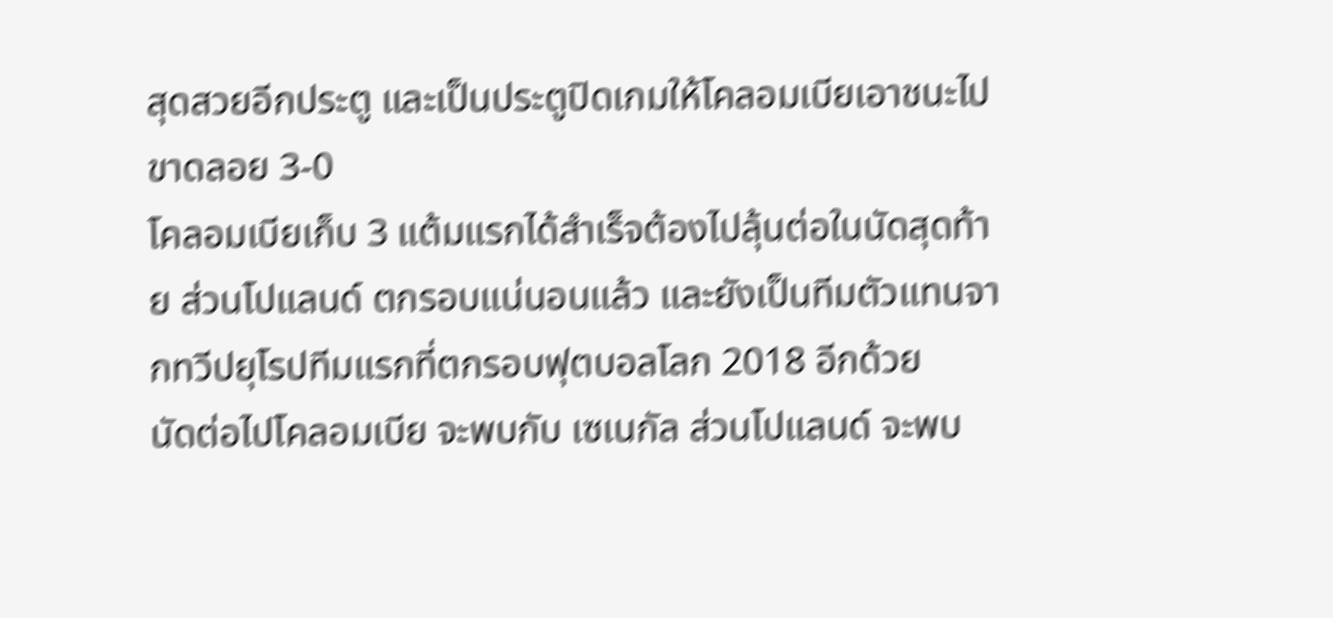สุดสวยอีกประตู และเป็นประตูปิดเกมให้โคลอมเบียเอาชนะไปขาดลอย 3-0
โคลอมเบียเก็บ 3 แต้มแรกได้สำเร็จต้องไปลุ้นต่อในนัดสุดท้าย ส่วนโปแลนด์ ตกรอบแน่นอนแล้ว และยังเป็นทีมตัวแทนจากทวีปยุโรปทีมแรกที่ตกรอบฟุตบอลโลก 2018 อีกด้วย
นัดต่อไปโคลอมเบีย จะพบกับ เซเนกัล ส่วนโปแลนด์ จะพบ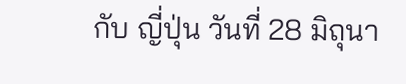กับ ญี่ปุ่น วันที่ 28 มิถุนา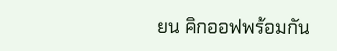ยน คิกออฟพร้อมกัน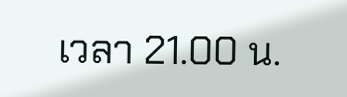เวลา 21.00 น.